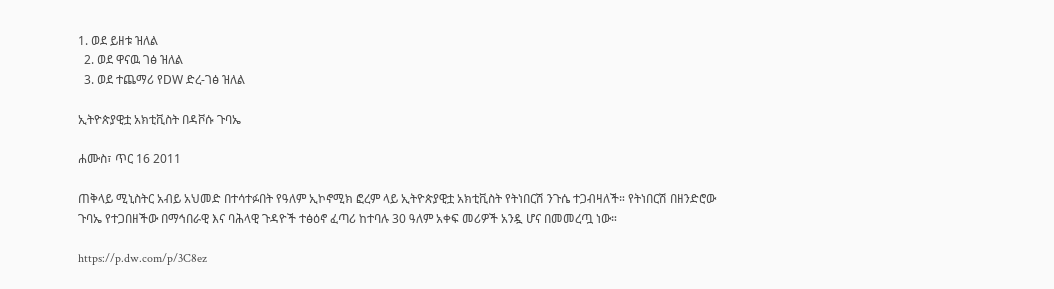1. ወደ ይዘቱ ዝለል
  2. ወደ ዋናዉ ገፅ ዝለል
  3. ወደ ተጨማሪ የDW ድረ-ገፅ ዝለል

ኢትዮጵያዊቷ አክቲቪስት በዳቮሱ ጉባኤ

ሐሙስ፣ ጥር 16 2011

ጠቅላይ ሚኒስትር አብይ አህመድ በተሳተፉበት የዓለም ኢኮኖሚክ ፎረም ላይ ኢትዮጵያዊቷ አክቲቪስት የትነበርሽ ንጉሴ ተጋብዛለች። የትነበርሽ በዘንድሮው ጉባኤ የተጋበዘችው በማኅበራዊ እና ባሕላዊ ጉዳዮች ተፅዕኖ ፈጣሪ ከተባሉ 30 ዓለም አቀፍ መሪዎች አንዷ ሆና በመመረጧ ነው።

https://p.dw.com/p/3C8ez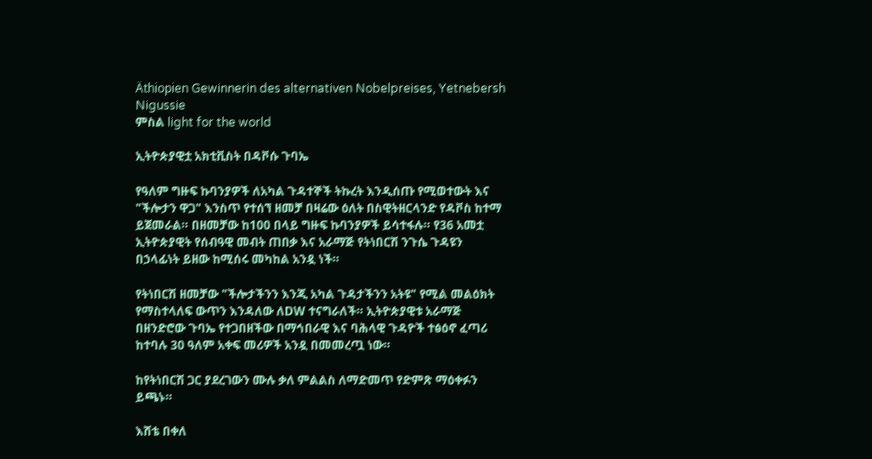Äthiopien Gewinnerin des alternativen Nobelpreises, Yetnebersh Nigussie
ምስል light for the world

ኢትዮጵያዊቷ አክቲቪስት በዳቮሱ ጉባኤ

የዓለም ግዙፍ ኩባንያዎች ለአካል ጉዳተኞች ትኩረት እንዲሰጡ የሚወተውት እና "ችሎታን ዋጋ" እንስጥ የተሰኘ ዘመቻ በዛሬው ዕለት በስዊትዘርላንድ የዳቮስ ከተማ ይጀመራል። በዘመቻው ከ100 በላይ ግዙፍ ኩባንያዎች ይሳተፋሉ። የ36 አመቷ ኢትዮጵያዊት የሰብዓዊ መብት ጠበቃ እና አራማጅ የትነበርሽ ንጉሴ ጉዳዩን በኃላፊነት ይዘው ከሚሰሩ መካከል አንዷ ነች።

የትነበርሽ ዘመቻው "ችሎታችንን እንጂ አካል ጉዳታችንን አትዩ" የሚል መልዕክት የማስተላለፍ ውጥን እንዳለው ለDW ተናግራለች። ኢትዮጵያዊቱ አራማጅ በዘንድሮው ጉባኤ የተጋበዘችው በማኅበራዊ እና ባሕላዊ ጉዳዮች ተፅዕኖ ፈጣሪ ከተባሉ 30 ዓለም አቀፍ መሪዎች አንዷ በመመረጧ ነው።

ከየትነበርሽ ጋር ያደረገውን ሙሉ ቃለ ምልልስ ለማድመጥ የድምጽ ማዕቀፉን ይጫኑ።

እሸቴ በቀለ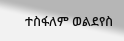ተስፋለም ወልደየስ